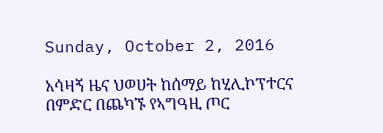Sunday, October 2, 2016

አሳዛኝ ዜና ህወሀት ከሰማይ ከሂሊኮፕተርና በምድር በጨካኙ የኣግዓዚ ጦር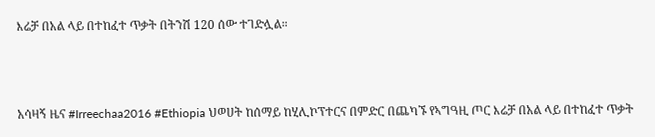እሬቻ በአል ላይ በተከፈተ ጥቃት በትንሽ 120 ሰው ተገድሏል።



አሳዛኝ ዜና #Irreechaa2016 #Ethiopia ህወሀት ከሰማይ ከሂሊኮፕተርና በምድር በጨካኙ የኣግዓዚ ጦር እሬቻ በአል ላይ በተከፈተ ጥቃት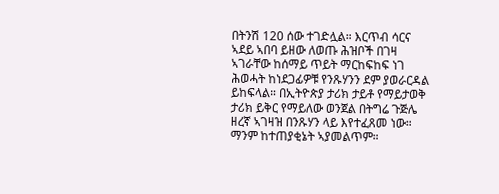በትንሽ 120 ሰው ተገድሏል። እርጥብ ሳርና ኣደይ ኣበባ ይዘው ለወጡ ሕዝቦች በገዛ ኣገራቸው ከሰማይ ጥይት ማርከፍከፍ ነገ ሕወሓት ከነደጋፊዎቹ የንጹሃንን ደም ያወራርዳል ይከፍላል። በኢትዮጵያ ታሪክ ታይቶ የማይታወቅ ታሪክ ይቅር የማይለው ወንጀል በትግሬ ጉጅሌ ዘረኛ ኣገዛዝ በንጹሃን ላይ እየተፈጸመ ነው። ማንም ከተጠያቂኔት ኣያመልጥም።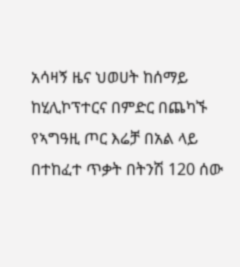አሳዛኝ ዜና ህወሀት ከሰማይ ከሂሊኮፕተርና በምድር በጨካኙ የኣግዓዚ ጦር እሬቻ በአል ላይ በተከፈተ ጥቃት በትንሽ 120 ሰው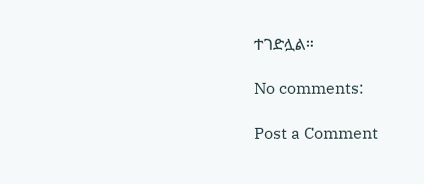ተገድሏል።

No comments:

Post a Comment